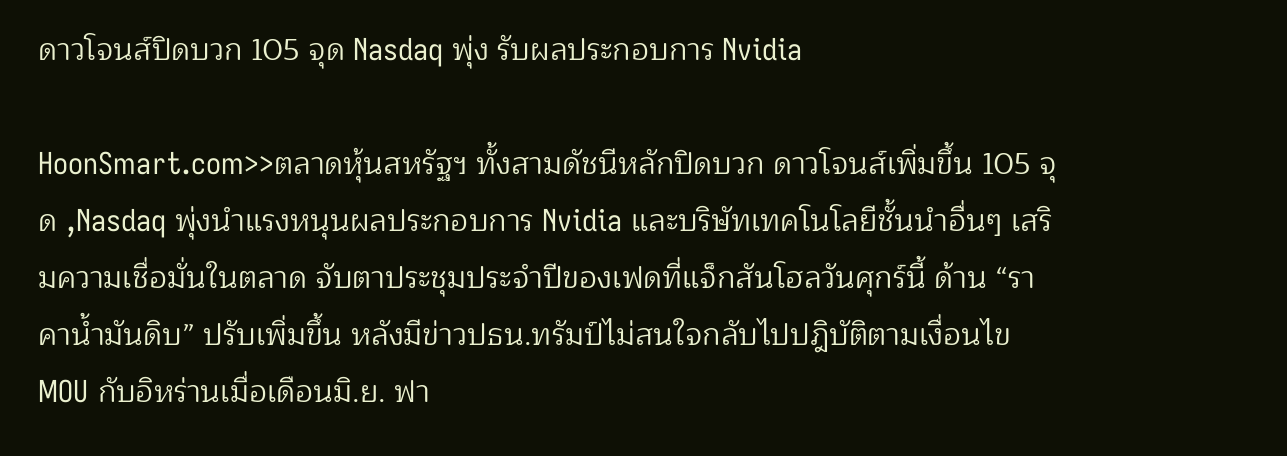ดาวโจนส์ปิดบวก 105 จุด Nasdaq พุ่ง รับผลประกอบการ Nvidia

HoonSmart.com>>ตลาดหุ้นสหรัฐฯ ทั้งสามดัชนีหลักปิดบวก ดาวโจนส์เพิ่มขึ้น 105 จุด ,Nasdaq พุ่งนำแรงหนุนผลประกอบการ Nvidia และบริษัทเทคโนโลยีชั้นนำอื่นๆ เสริมความเชื่อมั่นในตลาด จับตาประชุมประจำปีของเฟดที่แจ็กสันโฮลวันศุกร์นี้ ด้าน “ราคาน้ำมันดิบ” ปรับเพิ่มขึ้น หลังมีข่าวปธน.ทรัมป์ไม่สนใจกลับไปปฎิบัติตามเงื่อนไข MOU กับอิหร่านเมื่อเดือนมิ.ย. ฟา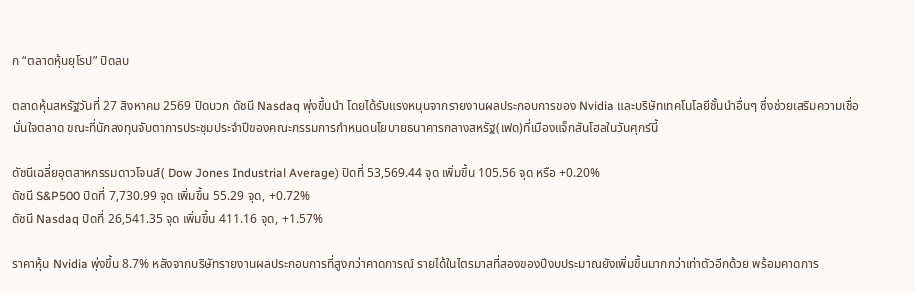ก “ตลาดหุ้นยุโรป” ปิดลบ

ตลาดหุ้นสหรัฐวันที่ 27 สิงหาคม 2569 ปิดบวก ดัชนี Nasdaq พุ่งขึ้นนำ โดยได้รับแรงหนุนจากรายงานผลประกอบการของ Nvidia และบริษัทเทคโนโลยีชั้นนำอื่นๆ ซึ่งช่วยเสริมความเชื่อมั่นใจตลาด ขณะที่นักลงทุนจับตาการประชุมประจำปีของคณะกรรมการกำหนดนโยบายธนาคารกลางสหรัฐ(เฟด)ที่เมืองแจ็กสันโฮลในวันศุกร์นี้

ดัชนีเฉลี่ยอุตสาหกรรมดาวโจนส์( Dow Jones Industrial Average) ปิดที่ 53,569.44 จุด เพิ่มขึ้น 105.56 จุด หรือ +0.20%
ดัชนี S&P500 ปิดที่ 7,730.99 จุด เพิ่มขึ้น 55.29 จุด, +0.72%
ดัชนี Nasdaq ปิดที่ 26,541.35 จุด เพิ่มขึ้น 411.16 จุด, +1.57%

ราคาหุ้น Nvidia พุ่งขึ้น 8.7% หลังจากบริษัทรายงานผลประกอบการที่สูงกว่าคาดการณ์ รายได้ในไตรมาสที่สองของปีงบประมาณยังเพิ่มขึ้นมากกว่าเท่าตัวอีกด้วย พร้อมคาดการ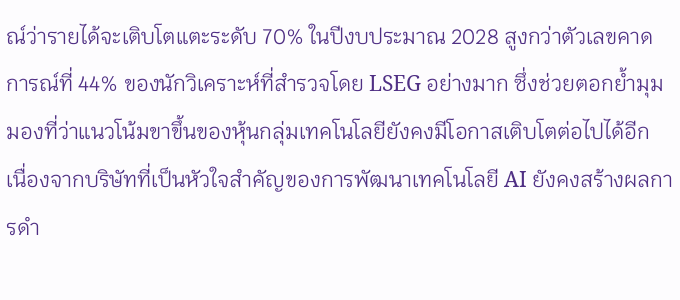ณ์ว่ารายได้จะเติบโตแตะระดับ 70% ในปีงบประมาณ 2028 สูงกว่าตัวเลขคาดการณ์ที่ 44% ของนักวิเคราะห์ที่สำรวจโดย LSEG อย่างมาก ซึ่งช่วยตอกย้ำมุมมองที่ว่าแนวโน้มขาขึ้นของหุ้นกลุ่มเทคโนโลยียังคงมีโอกาสเติบโตต่อไปได้อีก เนื่องจากบริษัทที่เป็นหัวใจสำคัญของการพัฒนาเทคโนโลยี AI ยังคงสร้างผลการดำ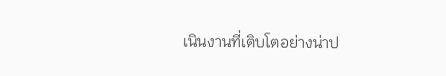เนินงานที่เติบโตอย่างน่าป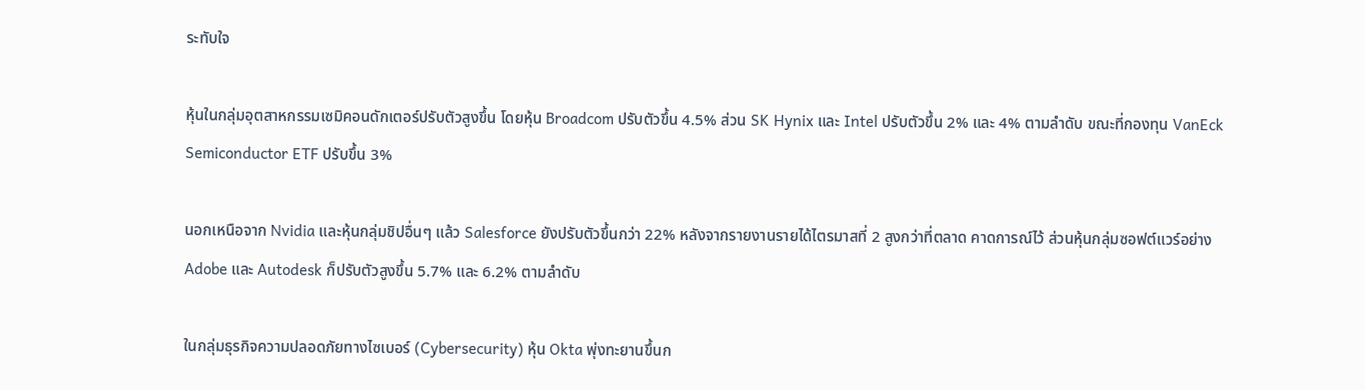ระทับใจ

หุ้นในกลุ่มอุตสาหกรรมเซมิคอนดักเตอร์ปรับตัวสูงขึ้น โดยหุ้น Broadcom ปรับตัวขึ้น 4.5% ส่วน SK Hynix และ Intel ปรับตัวขึ้น 2% และ 4% ตามลำดับ ขณะที่กองทุน VanEck Semiconductor ETF ปรับขึ้น 3%

นอกเหนือจาก Nvidia และหุ้นกลุ่มชิปอื่นๆ แล้ว Salesforce ยังปรับตัวขึ้นกว่า 22% หลังจากรายงานรายได้ไตรมาสที่ 2 สูงกว่าที่ตลาด คาดการณ์ไว้ ส่วนหุ้นกลุ่มซอฟต์แวร์อย่าง Adobe และ Autodesk ก็ปรับตัวสูงขึ้น 5.7% และ 6.2% ตามลำดับ

ในกลุ่มธุรกิจความปลอดภัยทางไซเบอร์ (Cybersecurity) หุ้น Okta พุ่งทะยานขึ้นก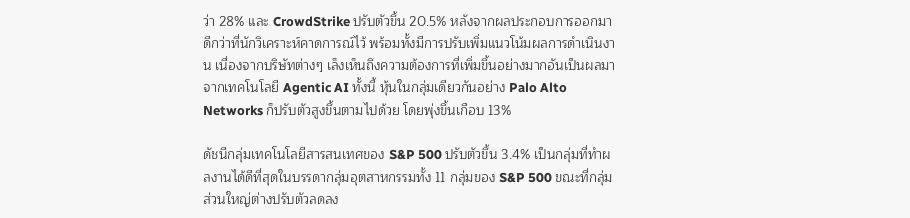ว่า 28% และ CrowdStrike ปรับตัวขึ้น 20.5% หลังจากผลประกอบการออกมาดีกว่าที่นักวิเคราะห์คาดการณ์ไว้ พร้อมทั้งมีการปรับเพิ่มแนวโน้มผลการดำเนินงาน เนื่องจากบริษัทต่างๆ เล็งเห็นถึงความต้องการที่เพิ่มขึ้นอย่างมากอันเป็นผลมาจากเทคโนโลยี Agentic AI ทั้งนี้ หุ้นในกลุ่มเดียวกันอย่าง Palo Alto Networks ก็ปรับตัวสูงขึ้นตามไปด้วย โดยพุ่งขึ้นเกือบ 13%

ดัชนีกลุ่มเทคโนโลยีสารสนเทศของ S&P 500 ปรับตัวขึ้น 3.4% เป็นกลุ่มที่ทำผลงานได้ดีที่สุดในบรรดากลุ่มอุตสาหกรรมทั้ง 11 กลุ่มของ S&P 500 ขณะที่กลุ่มส่วนใหญ่ต่างปรับตัวลดลง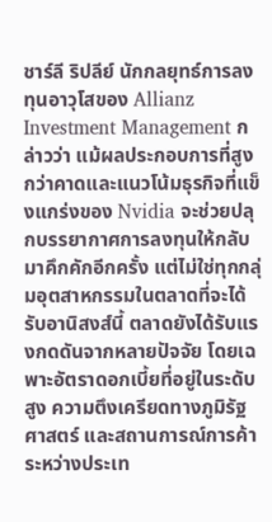ชาร์ลี ริปลีย์ นักกลยุทธ์การลงทุนอาวุโสของ Allianz Investment Management กล่าวว่า แม้ผลประกอบการที่สูงกว่าคาดและแนวโน้มธุรกิจที่แข็งแกร่งของ Nvidia จะช่วยปลุกบรรยากาศการลงทุนให้กลับมาคึกคักอีกครั้ง แต่ไม่ใช่ทุกกลุ่มอุตสาหกรรมในตลาดที่จะได้รับอานิสงส์นี้ ตลาดยังได้รับแรงกดดันจากหลายปัจจัย โดยเฉพาะอัตราดอกเบี้ยที่อยู่ในระดับสูง ความตึงเครียดทางภูมิรัฐศาสตร์ และสถานการณ์การค้าระหว่างประเท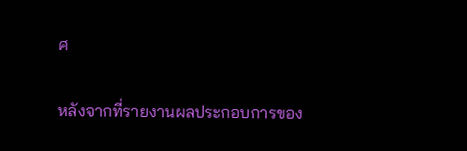ศ

หลังจากที่รายงานผลประกอบการของ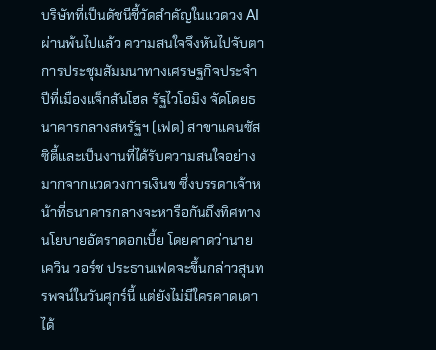บริษัทที่เป็นดัชนีชี้วัดสำคัญในแวดวง AI ผ่านพ้นไปแล้ว ความสนใจจึงหันไปจับตาการประชุมสัมมนาทางเศรษฐกิจประจำปีที่เมืองแจ็กสันโฮล รัฐไวโอมิง จัดโดยธนาคารกลางสหรัฐฯ (เฟด) สาขาแคนซัสซิตี้และเป็นงานที่ได้รับความสนใจอย่างมากจากแวดวงการเงินข ซึ่งบรรดาเจ้าหน้าที่ธนาคารกลางจะหารือกันถึงทิศทางนโยบายอัตราดอกเบี้ย โดยคาดว่านายเควิน วอร์ช ประธานเฟดจะขึ้นกล่าวสุนทรพจน์ในวันศุกร์นี้ แต่ยังไม่มีใครคาดเดาได้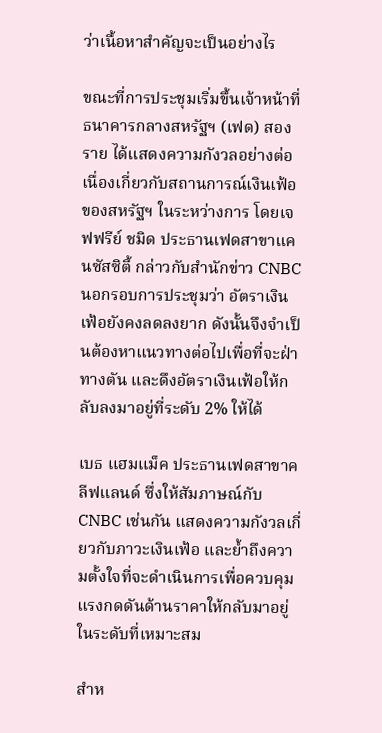ว่าเนื้อหาสำคัญจะเป็นอย่างไร

ขณะที่การประชุมเริ่มขึ้นเจ้าหน้าที่ธนาคารกลางสหรัฐฯ (เฟด) สองราย ได้แสดงความกังวลอย่างต่อเนื่องเกี่ยวกับสถานการณ์เงินเฟ้อของสหรัฐฯ ในระหว่างการ โดยเจฟฟรีย์ ชมิด ประธานเฟดสาขาแคนซัสซิตี้ กล่าวกับสำนักข่าว CNBC นอกรอบการประชุมว่า อัตราเงินเฟ้อยังคงลดลงยาก ดังนั้นจึงจำเป็นต้องหาแนวทางต่อไปเพื่อที่จะฝ่าทางตัน และดึงอัตราเงินเฟ้อให้กลับลงมาอยู่ที่ระดับ 2% ให้ได้

เบธ แฮมแม็ค ประธานเฟดสาขาคลีฟแลนด์ ซึ่งให้สัมภาษณ์กับ CNBC เช่นกัน แสดงความกังวลเกี่ยวกับภาวะเงินเฟ้อ และย้ำถึงความตั้งใจที่จะดำเนินการเพื่อควบคุมแรงกดดันด้านราคาให้กลับมาอยู่ในระดับที่เหมาะสม

สำห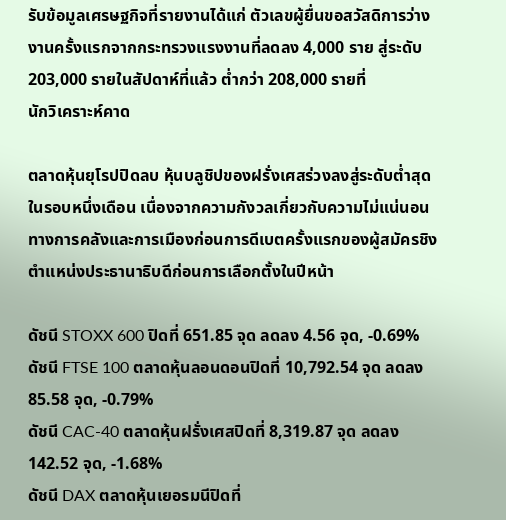รับข้อมูลเศรษฐกิจที่รายงานได้แก่ ตัวเลขผู้ยื่นขอสวัสดิการว่างงานครั้งแรกจากกระทรวงแรงงานที่ลดลง 4,000 ราย สู่ระดับ 203,000 รายในสัปดาห์ที่แล้ว ต่ำกว่า 208,000 รายที่
นักวิเคราะห์คาด

ตลาดหุ้นยุโรปปิดลบ หุ้นบลูชิปของฝรั่งเศสร่วงลงสู่ระดับต่ำสุดในรอบหนึ่งเดือน เนื่องจากความกังวลเกี่ยวกับความไม่แน่นอนทางการคลังและการเมืองก่อนการดีเบตครั้งแรกของผู้สมัครชิงตำแหน่งประธานาธิบดีก่อนการเลือกตั้งในปีหน้า

ดัชนี STOXX 600 ปิดที่ 651.85 จุด ลดลง 4.56 จุด, -0.69%
ดัชนี FTSE 100 ตลาดหุ้นลอนดอนปิดที่ 10,792.54 จุด ลดลง 85.58 จุด, -0.79%
ดัชนี CAC-40 ตลาดหุ้นฝรั่งเศสปิดที่ 8,319.87 จุด ลดลง 142.52 จุด, -1.68%
ดัชนี DAX ตลาดหุ้นเยอรมนีปิดที่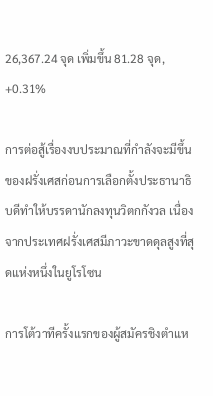26,367.24 จุด เพิ่มขึ้น 81.28 จุด, +0.31%

การต่อสู้เรื่องงบประมาณที่กำลังจะมีขึ้นของฝรั่งเศสก่อนการเลือกตั้งประธานาธิบดีทำให้บรรดานักลงทุนวิตกกังวล เนื่องจากประเทศฝรั่งเศสมีภาวะขาดดุลสูงที่สุดแห่งหนึ่งในยูโรโซน

การโต้วาทีครั้งแรกของผู้สมัครชิงตำแห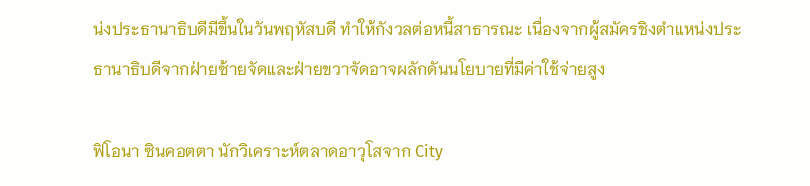น่งประธานาธิบดีมีขึ้นในวันพฤหัสบดี ทำให้กังวลต่อหนี้สาธารณะ เนื่องจากผู้สมัครชิงตำแหน่งประธานาธิบดีจากฝ่ายซ้ายจัดและฝ่ายขวาจัดอาจผลักดันนโยบายที่มีค่าใช้จ่ายสูง

ฟิโอนา ซินคอตตา นักวิเคราะห์ตลาดอาวุโสจาก City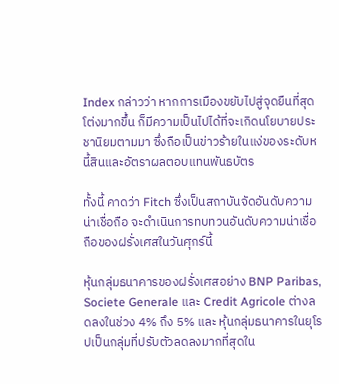Index กล่าวว่า หากการเมืองขยับไปสู่จุดยืนที่สุดโต่งมากขึ้น ก็มีความเป็นไปได้ที่จะเกิดนโยบายประชานิยมตามมา ซึ่งถือเป็นข่าวร้ายในแง่ของระดับหนี้สินและอัตราผลตอบแทนพันธบัตร

ทั้งนี้ คาดว่า Fitch ซึ่งเป็นสถาบันจัดอันดับความน่าเชื่อถือ จะดำเนินการทบทวนอันดับความน่าเชื่อถือของฝรั่งเศสในวันศุกร์นี้

หุ้นกลุ่มธนาคารของฝรั่งเศสอย่าง BNP Paribas, Societe Generale และ Credit Agricole ต่างลดลงในช่วง 4% ถึง 5% และ หุ้นกลุ่มธนาคารในยุโรปเป็นกลุ่มที่ปรับตัวลดลงมากที่สุดใน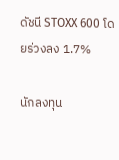ดัชนี STOXX 600 โดยร่วงลง 1.7%

นักลงทุน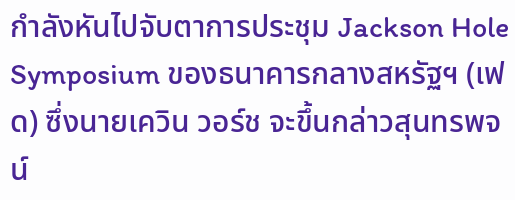กำลังหันไปจับตาการประชุม Jackson Hole Symposium ของธนาคารกลางสหรัฐฯ (เฟด) ซึ่งนายเควิน วอร์ช จะขึ้นกล่าวสุนทรพจน์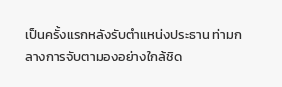เป็นครั้งแรกหลังรับตำแหน่งประธาน ท่ามกลางการจับตามองอย่างใกล้ชิด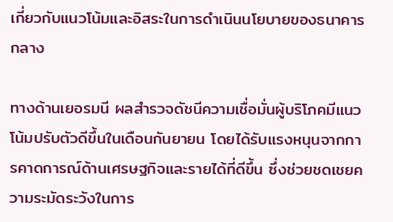เกี่ยวกับแนวโน้มและอิสระในการดำเนินนโยบายของธนาคารกลาง

ทางด้านเยอรมนี ผลสำรวจดัชนีความเชื่อมั่นผู้บริโภคมีแนวโน้มปรับตัวดีขึ้นในเดือนกันยายน โดยได้รับแรงหนุนจากการคาดการณ์ด้านเศรษฐกิจและรายได้ที่ดีขึ้น ซึ่งช่วยชดเชยความระมัดระวังในการ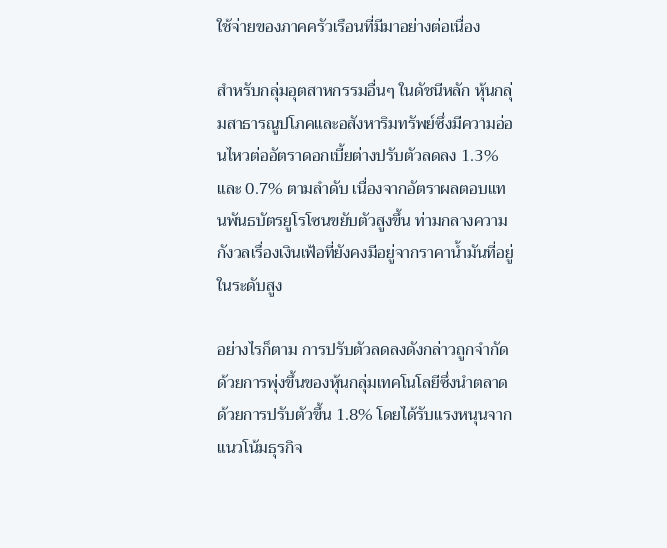ใช้จ่ายของภาคครัวเรือนที่มีมาอย่างต่อเนื่อง

สำหรับกลุ่มอุตสาหกรรมอื่นๆ ในดัชนีหลัก หุ้นกลุ่มสาธารณูปโภคและอสังหาริมทรัพย์ซึ่งมีความอ่อนไหวต่ออัตราดอกเบี้ยต่างปรับตัวลดลง 1.3% และ 0.7% ตามลำดับ เนื่องจากอัตราผลตอบแทนพันธบัตรยูโรโซนขยับตัวสูงขึ้น ท่ามกลางความกังวลเรื่องเงินเฟ้อที่ยังคงมีอยู่จากราคาน้ำมันที่อยู่ในระดับสูง

อย่างไรก็ตาม การปรับตัวลดลงดังกล่าวถูกจำกัดด้วยการพุ่งขึ้นของหุ้นกลุ่มเทคโนโลยีซึ่งนำตลาดด้วยการปรับตัวขึ้น 1.8% โดยได้รับแรงหนุนจากแนวโน้มธุรกิจ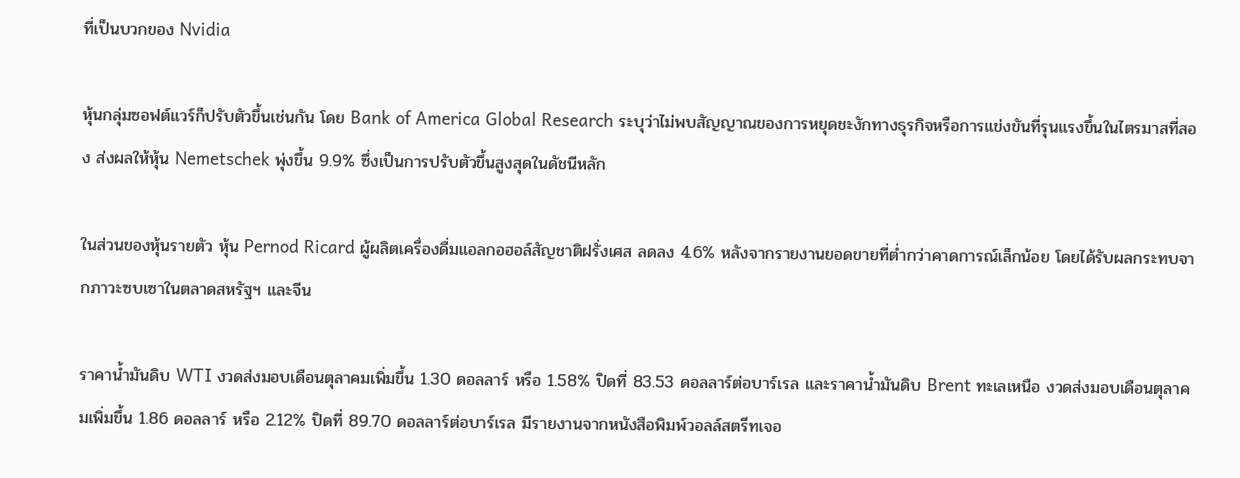ที่เป็นบวกของ Nvidia

หุ้นกลุ่มซอฟต์แวร์ก็ปรับตัวขึ้นเช่นกัน โดย Bank of America Global Research ระบุว่าไม่พบสัญญาณของการหยุดชะงักทางธุรกิจหรือการแข่งขันที่รุนแรงขึ้นในไตรมาสที่สอง ส่งผลให้หุ้น Nemetschek พุ่งขึ้น 9.9% ซึ่งเป็นการปรับตัวขึ้นสูงสุดในดัชนีหลัก

ในส่วนของหุ้นรายตัว หุ้น Pernod Ricard ผู้ผลิตเครื่องดื่มแอลกอฮอล์สัญชาติฝรั่งเศส ลดลง 4.6% หลังจากรายงานยอดขายที่ต่ำกว่าคาดการณ์เล็กน้อย โดยได้รับผลกระทบจากภาวะซบเซาในตลาดสหรัฐฯ และจีน

ราคาน้ำมันดิบ WTI งวดส่งมอบเดือนตุลาคมเพิ่มขึ้น 1.30 ดอลลาร์ หรือ 1.58% ปิดที่ 83.53 ดอลลาร์ต่อบาร์เรล และราคาน้ำมันดิบ Brent ทะเลเหนือ งวดส่งมอบเดือนตุลาคมเพิ่มขึ้น 1.86 ดอลลาร์ หรือ 2.12% ปิดที่ 89.70 ดอลลาร์ต่อบาร์เรล มีรายงานจากหนังสือพิมพ์วอลล์สตรีทเจอ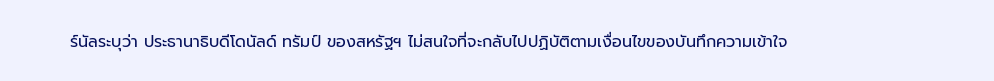ร์นัลระบุว่า ประธานาธิบดีโดนัลด์ ทรัมป์ ของสหรัฐฯ ไม่สนใจที่จะกลับไปปฏิบัติตามเงื่อนไขของบันทึกความเข้าใจ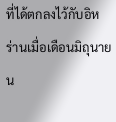ที่ได้ตกลงไว้กับอิหร่านเมื่อเดือนมิถุนายน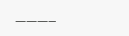———–